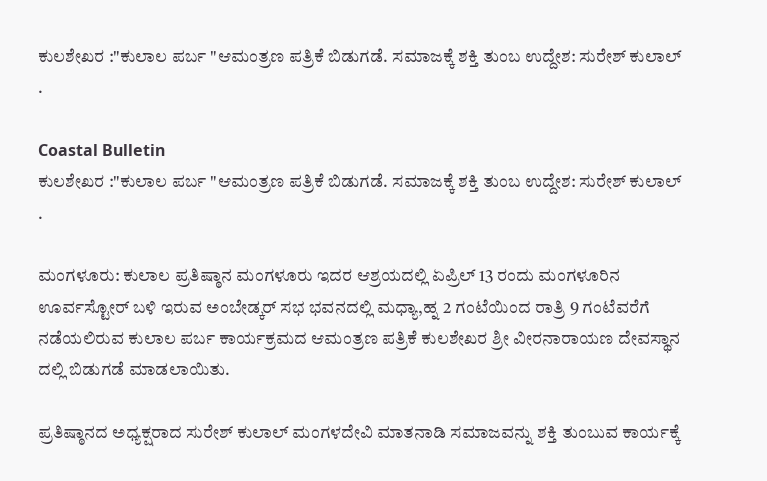ಕುಲಶೇಖರ :"ಕುಲಾಲ ಪರ್ಬ "ಆಮಂತ್ರಣ ಪತ್ರಿಕೆ ಬಿಡುಗಡೆ. ಸಮಾಜಕ್ಕೆ ಶಕ್ತಿ ತುಂಬ ಉದ್ದೇಶ: ಸುರೇಶ್ ಕುಲಾಲ್ .

Coastal Bulletin
ಕುಲಶೇಖರ :"ಕುಲಾಲ ಪರ್ಬ "ಆಮಂತ್ರಣ ಪತ್ರಿಕೆ ಬಿಡುಗಡೆ. ಸಮಾಜಕ್ಕೆ ಶಕ್ತಿ ತುಂಬ ಉದ್ದೇಶ: ಸುರೇಶ್ ಕುಲಾಲ್ .

ಮಂಗಳೂರು: ಕುಲಾಲ ಪ್ರತಿಷ್ಠಾನ ಮಂಗಳೂರು ಇದರ ಆಶ್ರಯದಲ್ಲಿ ಏಪ್ರಿಲ್ 13 ರಂದು ಮಂಗಳೂರಿನ ಊರ್ವಸ್ಟೋರ್ ಬಳಿ ಇರುವ ಅಂಬೇಡ್ಕರ್ ಸಭ ಭವನದಲ್ಲಿ ಮಧ್ಯಾ,ಹ್ನ 2 ಗಂಟೆಯಿಂದ ರಾತ್ರಿ 9 ಗಂಟೆವರೆಗೆ ನಡೆಯಲಿರುವ ಕುಲಾಲ ಪರ್ಬ ಕಾರ್ಯಕ್ರಮದ ಆಮಂತ್ರಣ ಪತ್ರಿಕೆ ಕುಲಶೇಖರ ಶ್ರೀ ವೀರನಾರಾಯಣ ದೇವಸ್ಥಾನ ದಲ್ಲಿ ಬಿಡುಗಡೆ ಮಾಡಲಾಯಿತು.

ಪ್ರತಿಷ್ಠಾನದ ಅಧ್ಯಕ್ಷರಾದ ಸುರೇಶ್ ಕುಲಾಲ್ ಮಂಗಳದೇವಿ ಮಾತನಾಡಿ ಸಮಾಜವನ್ನು ಶಕ್ತಿ ತುಂಬುವ ಕಾರ್ಯಕ್ಕೆ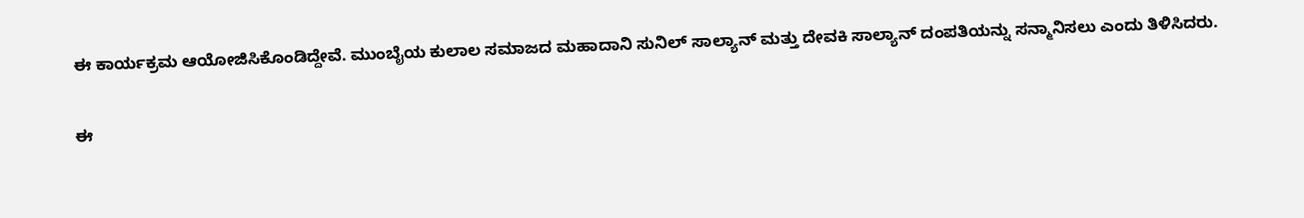ಈ ಕಾರ್ಯಕ್ರಮ ಆಯೋಜಿಸಿಕೊಂಡಿದ್ದೇವೆ. ಮುಂಬೈಯ ಕುಲಾಲ ಸಮಾಜದ ಮಹಾದಾನಿ ಸುನಿಲ್ ಸಾಲ್ಯಾನ್ ಮತ್ತು ದೇವಕಿ ಸಾಲ್ಯಾನ್ ದಂಪತಿಯನ್ನು ಸನ್ಮಾನಿಸಲು ಎಂದು ತಿಳಿಸಿದರು.

ಈ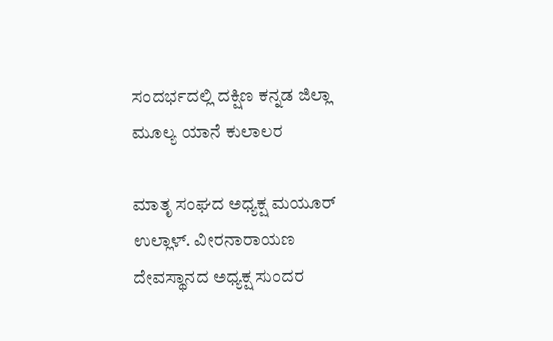ಸಂದರ್ಭದಲ್ಲಿ ದಕ್ಷಿಣ ಕನ್ನಡ ಜಿಲ್ಲಾ ಮೂಲ್ಯ ಯಾನೆ ಕುಲಾಲರ

ಮಾತೃ ಸಂಘದ ಅಧ್ಯಕ್ಷ ಮಯೂರ್ ಉಲ್ಲಾಳ್. ವೀರನಾರಾಯಣ ದೇವಸ್ಥಾನದ ಅಧ್ಯಕ್ಷ ಸುಂದರ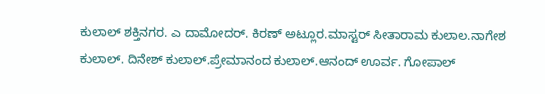ಕುಲಾಲ್ ಶಕ್ತಿನಗರ. ಎ ದಾಮೋದರ್‌. ಕಿರಣ್ ಅಟ್ಲೂರ.ಮಾಸ್ಟರ್ ಸೀತಾರಾಮ ಕುಲಾಲ.ನಾಗೇಶ ಕುಲಾಲ್. ದಿನೇಶ್ ಕುಲಾಲ್.ಪ್ರೇಮಾನಂದ ಕುಲಾಲ್.ಆನಂದ್ ಊರ್ವ. ಗೋಪಾಲ್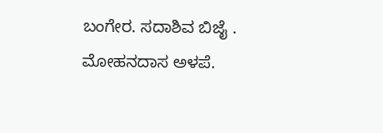ಬಂಗೇರ. ಸದಾಶಿವ ಬಿಜೈ . ಮೋಹನದಾಸ ಅಳಪೆ.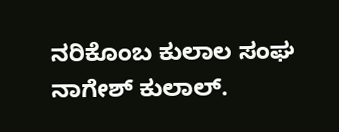ನರಿಕೊಂಬ ಕುಲಾಲ ಸಂಘ ನಾಗೇಶ್ ಕುಲಾಲ್.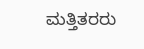ಮತ್ತಿತರರು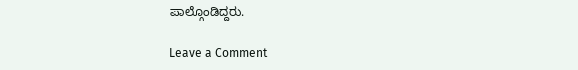ಪಾಲ್ಗೊಂಡಿದ್ದರು.

Leave a Comment